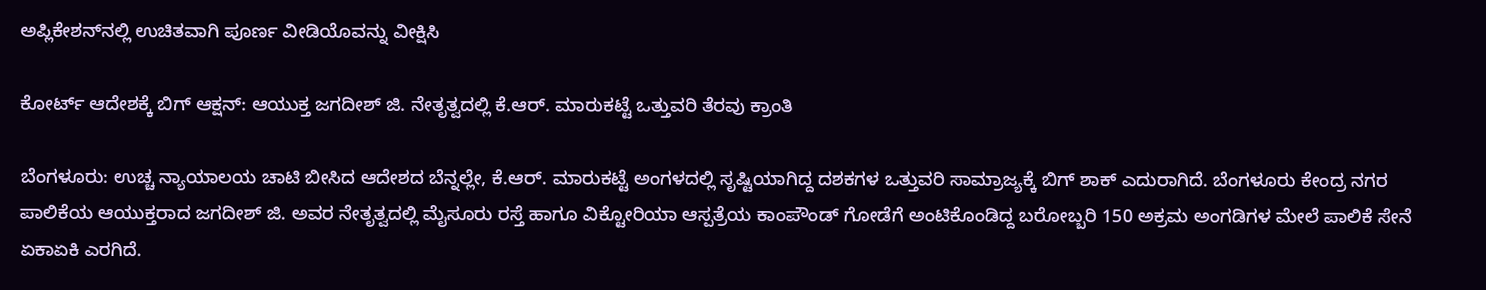ಅಪ್ಲಿಕೇಶನ್‌ನಲ್ಲಿ ಉಚಿತವಾಗಿ ಪೂರ್ಣ ವೀಡಿಯೊವನ್ನು ವೀಕ್ಷಿಸಿ

ಕೋರ್ಟ್ ಆದೇಶಕ್ಕೆ ಬಿಗ್ ಆಕ್ಷನ್: ಆಯುಕ್ತ ಜಗದೀಶ್ ಜಿ. ನೇತೃತ್ವದಲ್ಲಿ ಕೆ.ಆರ್. ಮಾರುಕಟ್ಟೆ ಒತ್ತುವರಿ ತೆರವು ಕ್ರಾಂತಿ

ಬೆಂಗಳೂರು: ಉಚ್ಚ ನ್ಯಾಯಾಲಯ ಚಾಟಿ ಬೀಸಿದ ಆದೇಶದ ಬೆನ್ನಲ್ಲೇ, ಕೆ.ಆರ್. ಮಾರುಕಟ್ಟೆ ಅಂಗಳದಲ್ಲಿ ಸೃಷ್ಟಿಯಾಗಿದ್ದ ದಶಕಗಳ ಒತ್ತುವರಿ ಸಾಮ್ರಾಜ್ಯಕ್ಕೆ ಬಿಗ್ ಶಾಕ್ ಎದುರಾಗಿದೆ. ಬೆಂಗಳೂರು ಕೇಂದ್ರ ನಗರ ಪಾಲಿಕೆಯ ಆಯುಕ್ತರಾದ ಜಗದೀಶ್ ಜಿ. ಅವರ ನೇತೃತ್ವದಲ್ಲಿ ಮೈಸೂರು ರಸ್ತೆ ಹಾಗೂ ವಿಕ್ಟೋರಿಯಾ ಆಸ್ಪತ್ರೆಯ ಕಾಂಪೌಂಡ್ ಗೋಡೆಗೆ ಅಂಟಿಕೊಂಡಿದ್ದ ಬರೋಬ್ಬರಿ 150 ಅಕ್ರಮ ಅಂಗಡಿಗಳ ಮೇಲೆ ಪಾಲಿಕೆ ಸೇನೆ ಏಕಾಏಕಿ ಎರಗಿದೆ.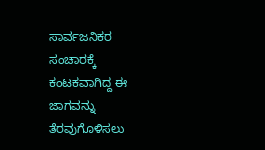ಸಾರ್ವಜನಿಕರ ಸಂಚಾರಕ್ಕೆ ಕಂಟಕವಾಗಿದ್ದ ಈ ಜಾಗವನ್ನು ತೆರವುಗೊಳಿಸಲು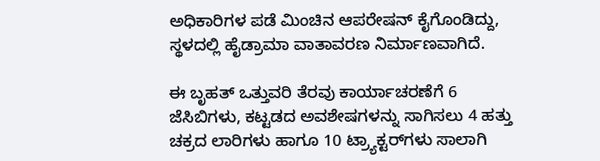ಅಧಿಕಾರಿಗಳ ಪಡೆ ಮಿಂಚಿನ ಆಪರೇಷನ್ ಕೈಗೊಂಡಿದ್ದು, ಸ್ಥಳದಲ್ಲಿ ಹೈಡ್ರಾಮಾ ವಾತಾವರಣ ನಿರ್ಮಾಣವಾಗಿದೆ.

ಈ ಬೃಹತ್ ಒತ್ತುವರಿ ತೆರವು ಕಾರ್ಯಾಚರಣೆಗೆ 6 ಜೆಸಿಬಿಗಳು, ಕಟ್ಟಡದ ಅವಶೇಷಗಳನ್ನು ಸಾಗಿಸಲು 4 ಹತ್ತು ಚಕ್ರದ ಲಾರಿಗಳು ಹಾಗೂ 10 ಟ್ರ್ಯಾಕ್ಟರ್‌ಗಳು ಸಾಲಾಗಿ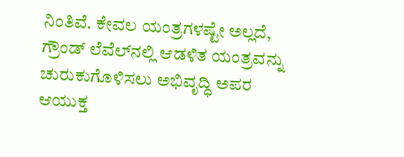ನಿಂತಿವೆ. ಕೇವಲ ಯಂತ್ರಗಳಷ್ಟೇ ಅಲ್ಲದೆ, ಗ್ರೌಂಡ್ ಲೆವೆಲ್‌ನಲ್ಲಿ ಆಡಳಿತ ಯಂತ್ರವನ್ನು ಚುರುಕುಗೊಳಿಸಲು ಅಭಿವೃದ್ಧಿ ಅಪರ ಆಯುಕ್ತ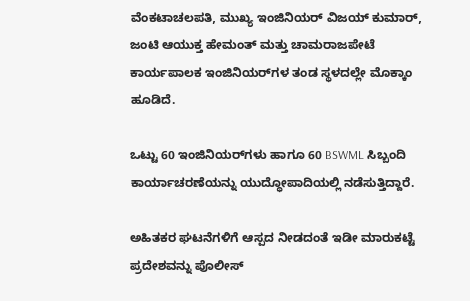ವೆಂಕಟಾಚಲಪತಿ, ಮುಖ್ಯ ಇಂಜಿನಿಯರ್ ವಿಜಯ್ ಕುಮಾರ್, ಜಂಟಿ ಆಯುಕ್ತ ಹೇಮಂತ್ ಮತ್ತು ಚಾಮರಾಜಪೇಟೆ ಕಾರ್ಯಪಾಲಕ ಇಂಜಿನಿಯರ್‌ಗಳ ತಂಡ ಸ್ಥಳದಲ್ಲೇ ಮೊಕ್ಕಾಂ ಹೂಡಿದೆ.

ಒಟ್ಟು 60 ಇಂಜಿನಿಯರ್‌ಗಳು ಹಾಗೂ 60 BSWML ಸಿಬ್ಬಂದಿ ಕಾರ್ಯಾಚರಣೆಯನ್ನು ಯುದ್ಧೋಪಾದಿಯಲ್ಲಿ ನಡೆಸುತ್ತಿದ್ದಾರೆ.

ಅಹಿತಕರ ಘಟನೆಗಳಿಗೆ ಆಸ್ಪದ ನೀಡದಂತೆ ಇಡೀ ಮಾರುಕಟ್ಟೆ ಪ್ರದೇಶವನ್ನು ಪೊಲೀಸ್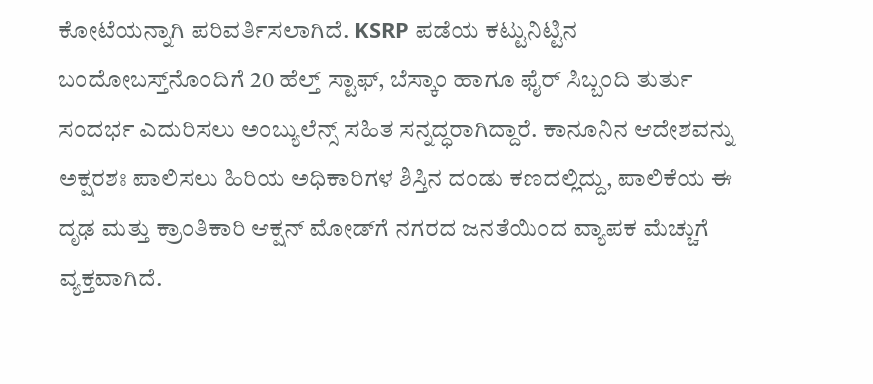ಕೋಟೆಯನ್ನಾಗಿ ಪರಿವರ್ತಿಸಲಾಗಿದೆ. KSRP ಪಡೆಯ ಕಟ್ಟುನಿಟ್ಟಿನ ಬಂದೋಬಸ್ತ್‌ನೊಂದಿಗೆ 20 ಹೆಲ್ತ್ ಸ್ಟಾಫ್, ಬೆಸ್ಕಾಂ ಹಾಗೂ ಫೈರ್ ಸಿಬ್ಬಂದಿ ತುರ್ತು ಸಂದರ್ಭ ಎದುರಿಸಲು ಅಂಬ್ಯುಲೆನ್ಸ್ ಸಹಿತ ಸನ್ನದ್ಧರಾಗಿದ್ದಾರೆ. ಕಾನೂನಿನ ಆದೇಶವನ್ನು ಅಕ್ಷರಶಃ ಪಾಲಿಸಲು ಹಿರಿಯ ಅಧಿಕಾರಿಗಳ ಶಿಸ್ತಿನ ದಂಡು ಕಣದಲ್ಲಿದ್ದು, ಪಾಲಿಕೆಯ ಈ ದೃಢ ಮತ್ತು ಕ್ರಾಂತಿಕಾರಿ ಆಕ್ಷನ್ ಮೋಡ್‌ಗೆ ನಗರದ ಜನತೆಯಿಂದ ವ್ಯಾಪಕ ಮೆಚ್ಚುಗೆ ವ್ಯಕ್ತವಾಗಿದೆ.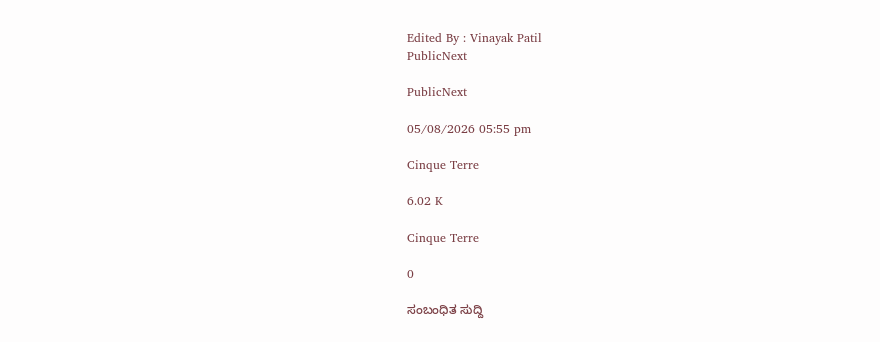Edited By : Vinayak Patil
PublicNext

PublicNext

05/08/2026 05:55 pm

Cinque Terre

6.02 K

Cinque Terre

0

ಸಂಬಂಧಿತ ಸುದ್ದಿ